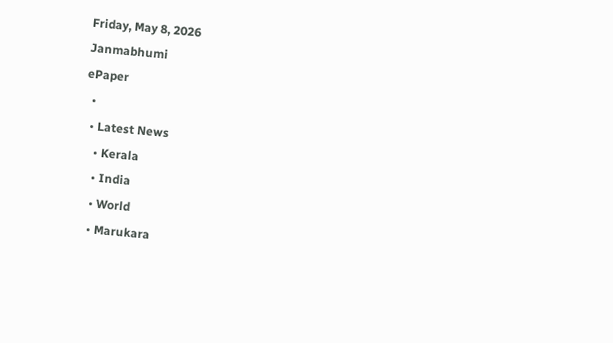Friday, May 8, 2026
Janmabhumi
ePaper
  •
  • Latest News
    • Kerala
    • India
    • World
    • Marukara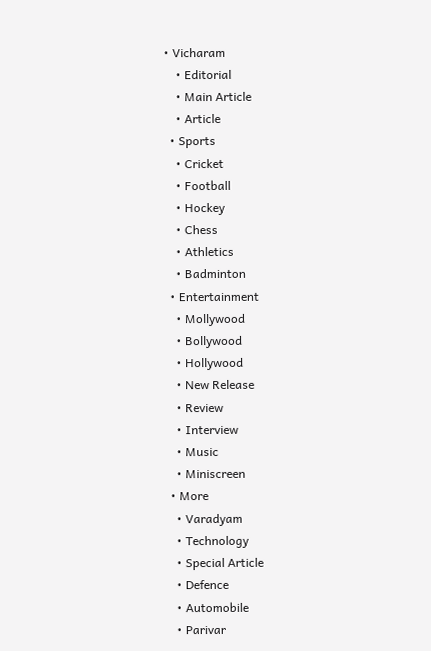• Vicharam
    • Editorial
    • Main Article
    • Article
  • Sports
    • Cricket
    • Football
    • Hockey
    • Chess
    • Athletics
    • Badminton
  • Entertainment
    • Mollywood
    • Bollywood
    • Hollywood
    • New Release
    • Review
    • Interview
    • Music
    • Miniscreen
  • More
    • Varadyam
    • Technology
    • Special Article
    • Defence
    • Automobile
    • Parivar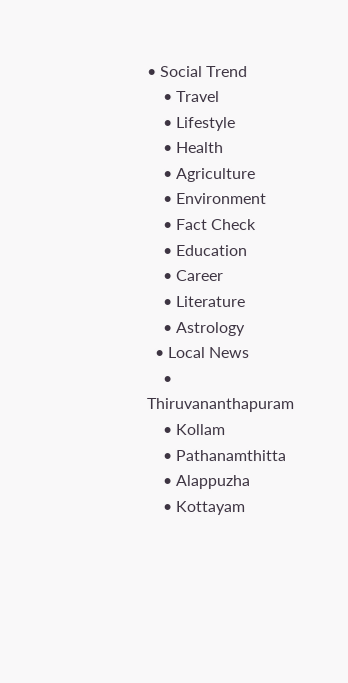• Social Trend
    • Travel
    • Lifestyle
    • Health
    • Agriculture
    • Environment
    • Fact Check
    • Education
    • Career
    • Literature
    • Astrology
  • Local News
    • Thiruvananthapuram
    • Kollam
    • Pathanamthitta
    • Alappuzha
    • Kottayam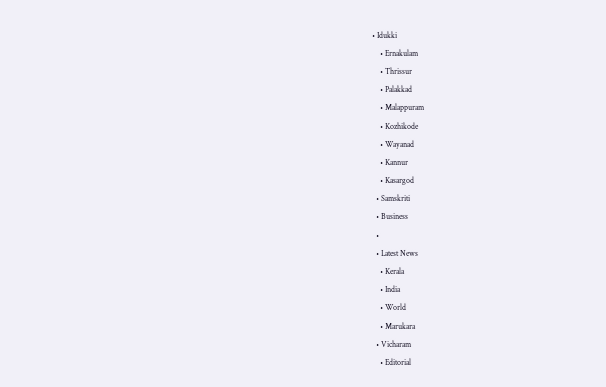• Idukki
    • Ernakulam
    • Thrissur
    • Palakkad
    • Malappuram
    • Kozhikode
    • Wayanad
    • Kannur
    • Kasargod
  • Samskriti
  • Business
  •
  • Latest News
    • Kerala
    • India
    • World
    • Marukara
  • Vicharam
    • Editorial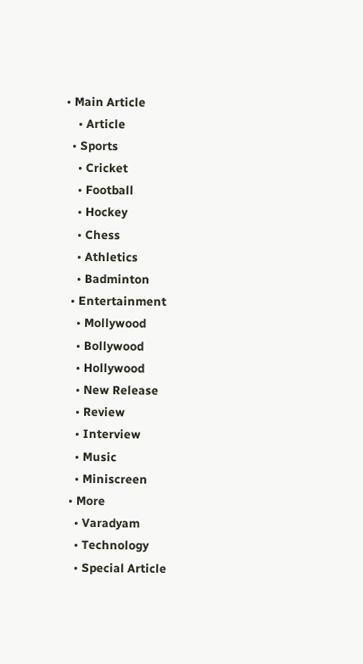• Main Article
    • Article
  • Sports
    • Cricket
    • Football
    • Hockey
    • Chess
    • Athletics
    • Badminton
  • Entertainment
    • Mollywood
    • Bollywood
    • Hollywood
    • New Release
    • Review
    • Interview
    • Music
    • Miniscreen
  • More
    • Varadyam
    • Technology
    • Special Article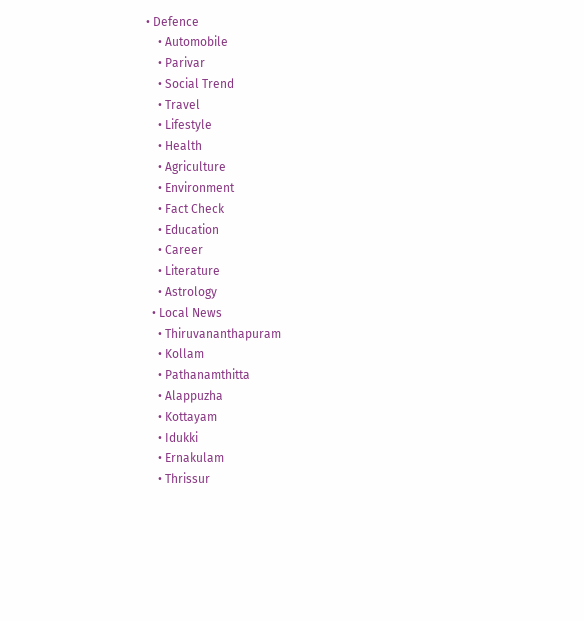• Defence
    • Automobile
    • Parivar
    • Social Trend
    • Travel
    • Lifestyle
    • Health
    • Agriculture
    • Environment
    • Fact Check
    • Education
    • Career
    • Literature
    • Astrology
  • Local News
    • Thiruvananthapuram
    • Kollam
    • Pathanamthitta
    • Alappuzha
    • Kottayam
    • Idukki
    • Ernakulam
    • Thrissur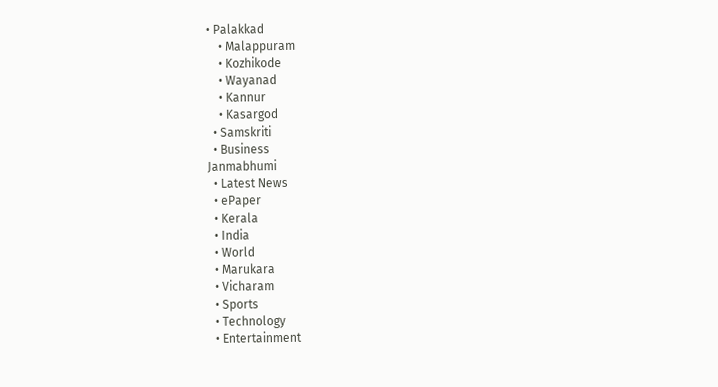• Palakkad
    • Malappuram
    • Kozhikode
    • Wayanad
    • Kannur
    • Kasargod
  • Samskriti
  • Business
Janmabhumi
  • Latest News
  • ePaper
  • Kerala
  • India
  • World
  • Marukara
  • Vicharam
  • Sports
  • Technology
  • Entertainment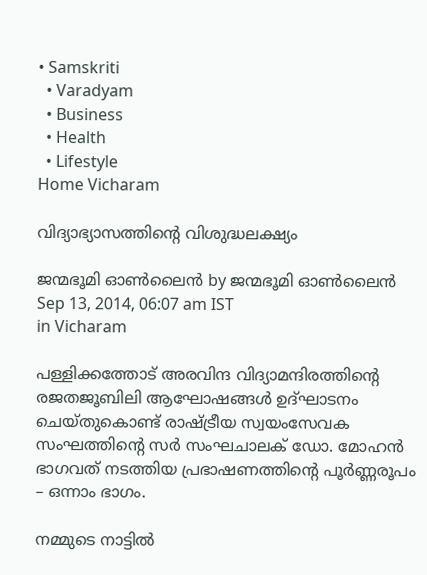• Samskriti
  • Varadyam
  • Business
  • Health
  • Lifestyle
Home Vicharam

വിദ്യാഭ്യാസത്തിന്റെ വിശുദ്ധലക്ഷ്യം

ജന്മഭൂമി ഓണ്‍ലൈന്‍ by ജന്മഭൂമി ഓണ്‍ലൈന്‍
Sep 13, 2014, 06:07 am IST
in Vicharam

പള്ളിക്കത്തോട് അരവിന്ദ വിദ്യാമന്ദിരത്തിന്റെ രജതജൂബിലി ആഘോഷങ്ങള്‍ ഉദ്ഘാടനം ചെയ്തുകൊണ്ട് രാഷ്‌ട്രീയ സ്വയംസേവക സംഘത്തിന്റെ സര്‍ സംഘചാലക് ഡോ. മോഹന്‍ ഭാഗവത് നടത്തിയ പ്രഭാഷണത്തിന്റെ പൂര്‍ണ്ണരൂപം – ഒന്നാം ഭാഗം.

നമ്മുടെ നാട്ടില്‍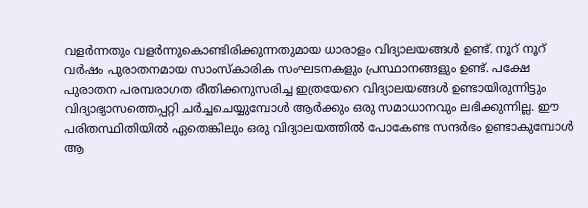വളര്‍ന്നതും വളര്‍ന്നുകൊണ്ടിരിക്കുന്നതുമായ ധാരാളം വിദ്യാലയങ്ങള്‍ ഉണ്ട്. നൂറ് നൂറ് വര്‍ഷം പുരാതനമായ സാംസ്‌കാരിക സംഘടനകളും പ്രസ്ഥാനങ്ങളും ഉണ്ട്. പക്ഷേ പുരാതന പരമ്പരാഗത രീതിക്കനുസരിച്ച ഇത്രയേറെ വിദ്യാലയങ്ങള്‍ ഉണ്ടായിരുന്നിട്ടും വിദ്യാഭ്യാസത്തെപ്പറ്റി ചര്‍ച്ചചെയ്യുമ്പോള്‍ ആര്‍ക്കും ഒരു സമാധാനവും ലഭിക്കുന്നില്ല. ഈ പരിതസ്ഥിതിയില്‍ ഏതെങ്കിലും ഒരു വിദ്യാലയത്തില്‍ പോകേണ്ട സന്ദര്‍ഭം ഉണ്ടാകുമ്പോള്‍ ആ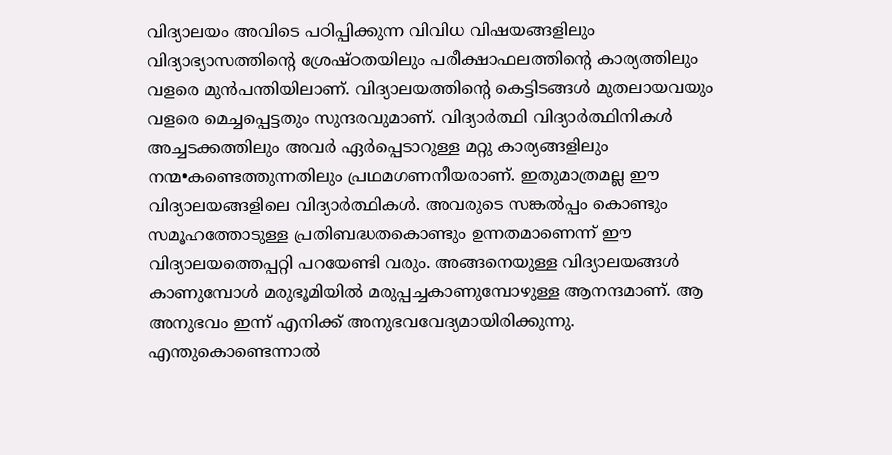വിദ്യാലയം അവിടെ പഠിപ്പിക്കുന്ന വിവിധ വിഷയങ്ങളിലും വിദ്യാഭ്യാസത്തിന്റെ ശ്രേഷ്ഠതയിലും പരീക്ഷാഫലത്തിന്റെ കാര്യത്തിലും വളരെ മുന്‍പന്തിയിലാണ്. വിദ്യാലയത്തിന്റെ കെട്ടിടങ്ങള്‍ മുതലായവയും വളരെ മെച്ചപ്പെട്ടതും സുന്ദരവുമാണ്. വിദ്യാര്‍ത്ഥി വിദ്യാര്‍ത്ഥിനികള്‍ അച്ചടക്കത്തിലും അവര്‍ ഏര്‍പ്പെടാറുള്ള മറ്റു കാര്യങ്ങളിലും നന്മ•കണ്ടെത്തുന്നതിലും പ്രഥമഗണനീയരാണ്. ഇതുമാത്രമല്ല ഈ വിദ്യാലയങ്ങളിലെ വിദ്യാര്‍ത്ഥികള്‍. അവരുടെ സങ്കല്‍പ്പം കൊണ്ടും സമൂഹത്തോടുള്ള പ്രതിബദ്ധതകൊണ്ടും ഉന്നതമാണെന്ന് ഈ വിദ്യാലയത്തെപ്പറ്റി പറയേണ്ടി വരും. അങ്ങനെയുള്ള വിദ്യാലയങ്ങള്‍ കാണുമ്പോള്‍ മരുഭൂമിയില്‍ മരുപ്പച്ചകാണുമ്പോഴുള്ള ആനന്ദമാണ്. ആ അനുഭവം ഇന്ന് എനിക്ക് അനുഭവവേദ്യമായിരിക്കുന്നു. എന്തുകൊണ്ടെന്നാല്‍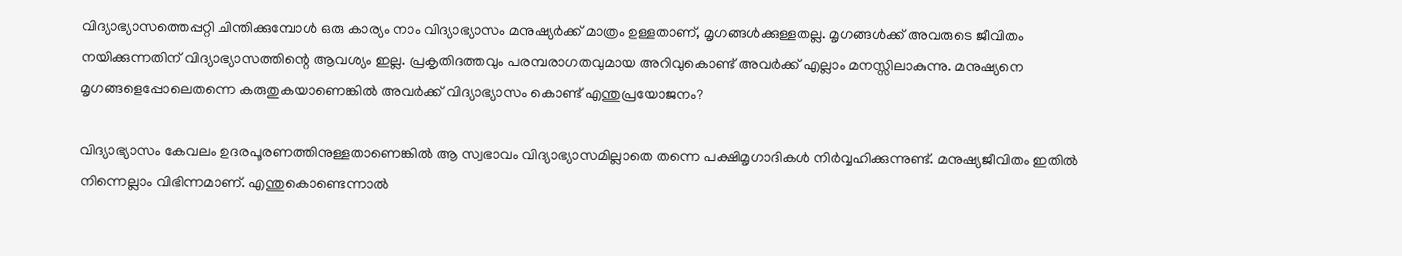വിദ്യാഭ്യാസത്തെപ്പറ്റി ചിന്തിക്കുമ്പോള്‍ ഒരു കാര്യം നാം വിദ്യാഭ്യാസം മനുഷ്യര്‍ക്ക് മാത്രം ഉള്ളതാണ്, മൃഗങ്ങള്‍ക്കുള്ളതല്ല. മൃഗങ്ങള്‍ക്ക് അവരുടെ ജീവിതം നയിക്കുന്നതിന് വിദ്യാഭ്യാസത്തിന്റെ ആവശ്യം ഇല്ല. പ്രകൃതിദത്തവും പരമ്പരാഗതവുമായ അറിവുകൊണ്ട് അവര്‍ക്ക് എല്ലാം മനസ്സിലാകുന്നു. മനുഷ്യനെ മൃഗങ്ങളെപ്പോലെതന്നെ കരുതുകയാണെങ്കില്‍ അവര്‍ക്ക് വിദ്യാഭ്യാസം കൊണ്ട് എന്തുപ്രയോജനം?

വിദ്യാഭ്യാസം കേവലം ഉദരപൂരണത്തിനുള്ളതാണെങ്കില്‍ ആ സ്വഭാവം വിദ്യാഭ്യാസമില്ലാതെ തന്നെ പക്ഷിമൃഗാദികള്‍ നിര്‍വ്വഹിക്കുന്നുണ്ട്. മനുഷ്യജീവിതം ഇതില്‍ നിന്നെല്ലാം വിഭിന്നമാണ്. എന്തുകൊണ്ടെന്നാല്‍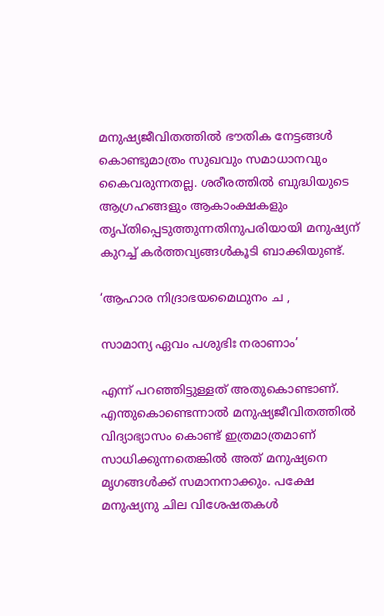മനുഷ്യജീവിതത്തില്‍ ഭൗതിക നേട്ടങ്ങള്‍ കൊണ്ടുമാത്രം സുഖവും സമാധാനവും കൈവരുന്നതല്ല. ശരീരത്തില്‍ ബുദ്ധിയുടെ ആഗ്രഹങ്ങളും ആകാംക്ഷകളും തൃപ്തിപ്പെടുത്തുന്നതിനുപരിയായി മനുഷ്യന് കുറച്ച് കര്‍ത്തവ്യങ്ങള്‍കൂടി ബാക്കിയുണ്ട്.

‘ആഹാര നിദ്രാഭയമൈഥുനം ച ,

സാമാന്യ ഏവം പശുഭിഃ നരാണാം’

എന്ന് പറഞ്ഞിട്ടുള്ളത് അതുകൊണ്ടാണ്. എന്തുകൊണ്ടെന്നാല്‍ മനുഷ്യജീവിതത്തില്‍ വിദ്യാഭ്യാസം കൊണ്ട് ഇത്രമാത്രമാണ് സാധിക്കുന്നതെങ്കില്‍ അത് മനുഷ്യനെ മൃഗങ്ങള്‍ക്ക് സമാനനാക്കും. പക്ഷേ മനുഷ്യനു ചില വിശേഷതകള്‍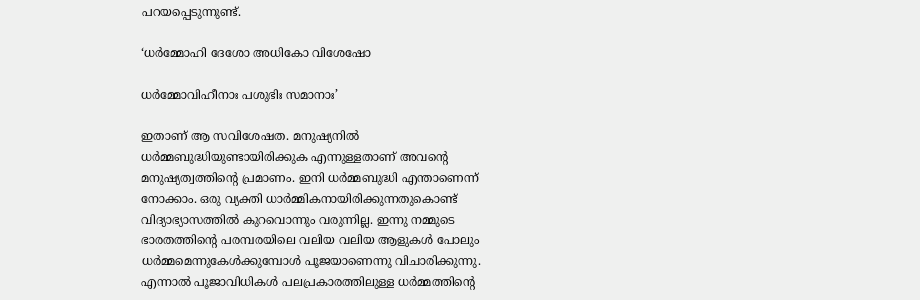പറയപ്പെടുന്നുണ്ട്.

‘ധര്‍മ്മോഹി ദേശോ അധികോ വിശേഷോ

ധര്‍മ്മോവിഹീനാഃ പശുഭിഃ സമാനാഃ’

ഇതാണ് ആ സവിശേഷത. മനുഷ്യനില്‍ ധര്‍മ്മബുദ്ധിയുണ്ടായിരിക്കുക എന്നുള്ളതാണ് അവന്റെ മനുഷ്യത്വത്തിന്റെ പ്രമാണം. ഇനി ധര്‍മ്മബുദ്ധി എന്താണെന്ന് നോക്കാം. ഒരു വ്യക്തി ധാര്‍മ്മികനായിരിക്കുന്നതുകൊണ്ട് വിദ്യാഭ്യാസത്തില്‍ കുറവൊന്നും വരുന്നില്ല. ഇന്നു നമ്മുടെ ഭാരതത്തിന്റെ പരമ്പരയിലെ വലിയ വലിയ ആളുകള്‍ പോലും ധര്‍മ്മമെന്നുകേള്‍ക്കുമ്പോള്‍ പൂജയാണെന്നു വിചാരിക്കുന്നു. എന്നാല്‍ പൂജാവിധികള്‍ പലപ്രകാരത്തിലുള്ള ധര്‍മ്മത്തിന്റെ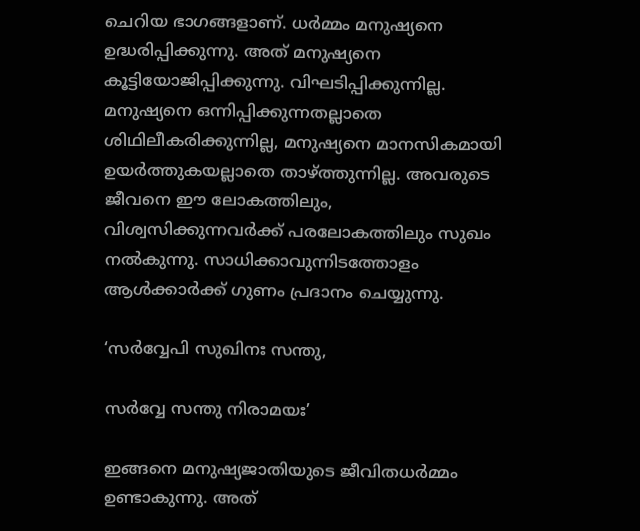ചെറിയ ഭാഗങ്ങളാണ്. ധര്‍മ്മം മനുഷ്യനെ ഉദ്ധരിപ്പിക്കുന്നു. അത് മനുഷ്യനെ കൂട്ടിയോജിപ്പിക്കുന്നു. വിഘടിപ്പിക്കുന്നില്ല. മനുഷ്യനെ ഒന്നിപ്പിക്കുന്നതല്ലാതെ ശിഥിലീകരിക്കുന്നില്ല, മനുഷ്യനെ മാനസികമായി ഉയര്‍ത്തുകയല്ലാതെ താഴ്‌ത്തുന്നില്ല. അവരുടെ ജീവനെ ഈ ലോകത്തിലും, വിശ്വസിക്കുന്നവര്‍ക്ക് പരലോകത്തിലും സുഖം നല്‍കുന്നു. സാധിക്കാവുന്നിടത്തോളം ആള്‍ക്കാര്‍ക്ക് ഗുണം പ്രദാനം ചെയ്യുന്നു.

‘സര്‍വ്വേപി സുഖിനഃ സന്തു,

സര്‍വ്വേ സന്തു നിരാമയഃ’

ഇങ്ങനെ മനുഷ്യജാതിയുടെ ജീവിതധര്‍മ്മം ഉണ്ടാകുന്നു. അത്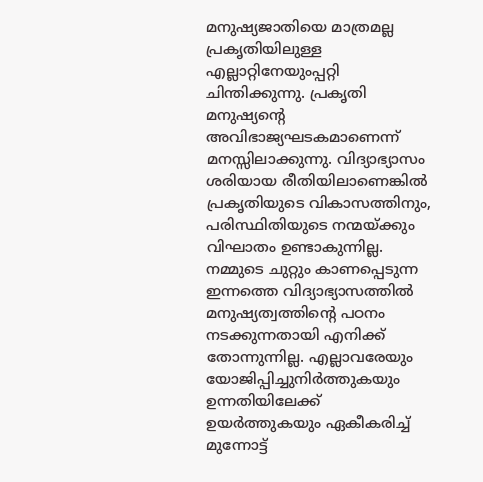മനുഷ്യജാതിയെ മാത്രമല്ല പ്രകൃതിയിലുള്ള എല്ലാറ്റിനേയുംപ്പറ്റി ചിന്തിക്കുന്നു. പ്രകൃതി മനുഷ്യന്റെ അവിഭാജ്യഘടകമാണെന്ന് മനസ്സിലാക്കുന്നു. വിദ്യാഭ്യാസം ശരിയായ രീതിയിലാണെങ്കില്‍ പ്രകൃതിയുടെ വികാസത്തിനും, പരിസ്ഥിതിയുടെ നന്മയ്‌ക്കും വിഘാതം ഉണ്ടാകുന്നില്ല. നമ്മുടെ ചുറ്റും കാണപ്പെടുന്ന ഇന്നത്തെ വിദ്യാഭ്യാസത്തില്‍ മനുഷ്യത്വത്തിന്റെ പഠനം നടക്കുന്നതായി എനിക്ക് തോന്നുന്നില്ല. എല്ലാവരേയും യോജിപ്പിച്ചുനിര്‍ത്തുകയും ഉന്നതിയിലേക്ക് ഉയര്‍ത്തുകയും ഏകീകരിച്ച് മുന്നോട്ട്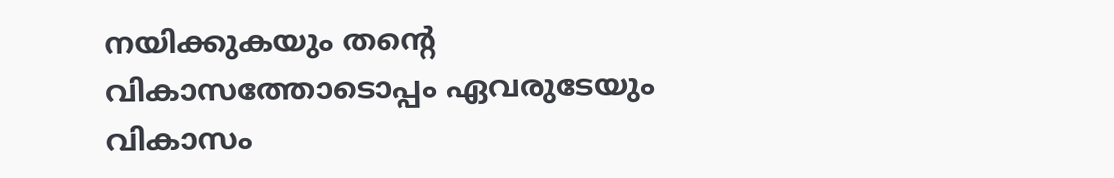നയിക്കുകയും തന്റെ വികാസത്തോടൊപ്പം ഏവരുടേയും വികാസം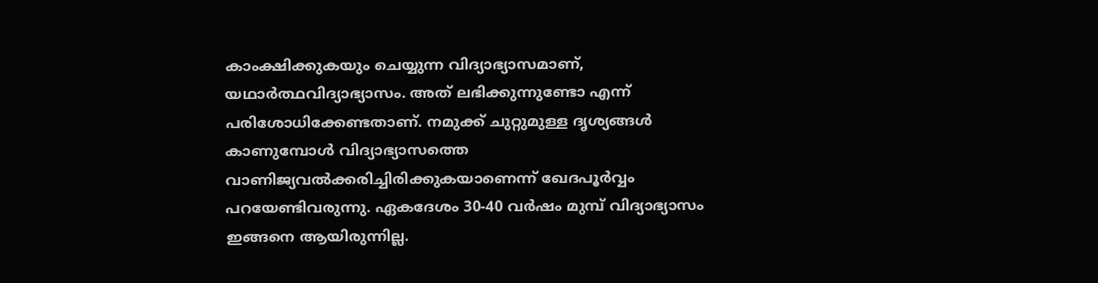കാംക്ഷിക്കുകയും ചെയ്യുന്ന വിദ്യാഭ്യാസമാണ്, യഥാര്‍ത്ഥവിദ്യാഭ്യാസം. അത് ലഭിക്കുന്നുണ്ടോ എന്ന് പരിശോധിക്കേണ്ടതാണ്. നമുക്ക് ചുറ്റുമുള്ള ദൃശ്യങ്ങള്‍ കാണുമ്പോള്‍ വിദ്യാഭ്യാസത്തെ വാണിജ്യവല്‍ക്കരിച്ചിരിക്കുകയാണെന്ന് ഖേദപൂര്‍വ്വം പറയേണ്ടിവരുന്നു. ഏകദേശം 30-40 വര്‍ഷം മുമ്പ് വിദ്യാഭ്യാസം ഇങ്ങനെ ആയിരുന്നില്ല.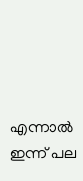എന്നാല്‍ ഇന്ന് പല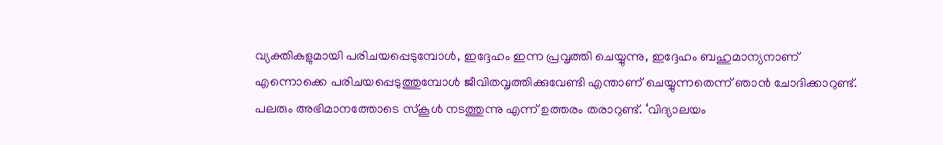വ്യക്തികളുമായി പരിചയപ്പെടുമ്പോള്‍, ഇദ്ദേഹം ഇന്ന പ്രവൃത്തി ചെയ്യുന്നു, ഇദ്ദേഹം ബഹുമാന്യനാണ് എന്നൊക്കെ പരിചയപ്പെടുത്തുമ്പോള്‍ ജീവിതവൃത്തിക്കുവേണ്ടി എന്താണ് ചെയ്യുന്നതെന്ന് ഞാന്‍ ചോദിക്കാറുണ്ട്. പലരും അഭിമാനത്തോടെ സ്‌കൂള്‍ നടത്തുന്നു എന്ന് ഉത്തരം തരാറുണ്ട്. ‘വിദ്യാലയം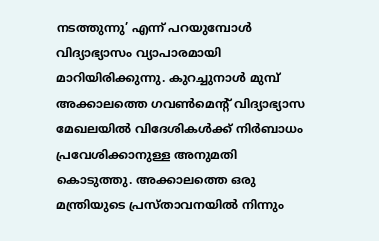നടത്തുന്നു’ എന്ന് പറയുമ്പോള്‍ വിദ്യാഭ്യാസം വ്യാപാരമായി മാറിയിരിക്കുന്നു. കുറച്ചുനാള്‍ മുമ്പ് അക്കാലത്തെ ഗവണ്‍മെന്റ് വിദ്യാഭ്യാസ മേഖലയില്‍ വിദേശികള്‍ക്ക് നിര്‍ബാധം പ്രവേശിക്കാനുള്ള അനുമതി കൊടുത്തു. അക്കാലത്തെ ഒരു മന്ത്രിയുടെ പ്രസ്താവനയില്‍ നിന്നും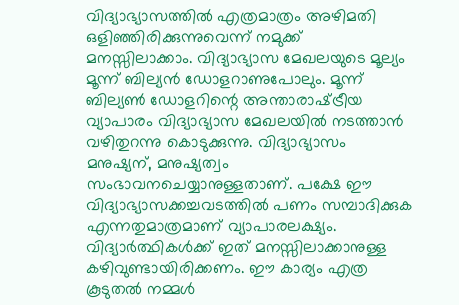വിദ്യാഭ്യാസത്തില്‍ എത്രമാത്രം അഴിമതി ഒളിഞ്ഞിരിക്കുന്നുവെന്ന് നമുക്ക് മനസ്സിലാക്കാം. വിദ്യാഭ്യാസ മേഖലയുടെ മൂല്യം മൂന്ന് ബില്യന്‍ ഡോളറാണുപോലും. മൂന്ന് ബില്യണ്‍ ഡോളറിന്റെ അന്താരാഷ്‌ട്രീയ വ്യാപാരം വിദ്യാഭ്യാസ മേഖലയില്‍ നടത്താന്‍ വഴിതുറന്നു കൊടുക്കുന്നു. വിദ്യാഭ്യാസം മനുഷ്യന്, മനുഷ്യത്വം സംഭാവനചെയ്യാനുള്ളതാണ്. പക്ഷേ ഈ വിദ്യാഭ്യാസക്കച്ചവടത്തില്‍ പണം സമ്പാദിക്കുക എന്നതുമാത്രമാണ് വ്യാപാരലക്ഷ്യം. വിദ്യാര്‍ത്ഥികള്‍ക്ക് ഇത് മനസ്സിലാക്കാനുള്ള കഴിവുണ്ടായിരിക്കണം. ഈ കാര്യം എത്ര കൂടുതല്‍ നമ്മള്‍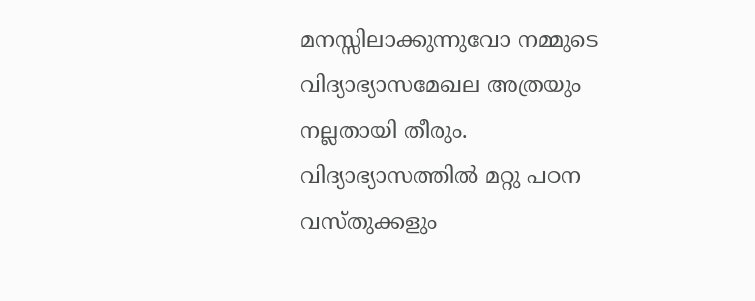മനസ്സിലാക്കുന്നുവോ നമ്മുടെ വിദ്യാഭ്യാസമേഖല അത്രയും നല്ലതായി തീരും. വിദ്യാഭ്യാസത്തില്‍ മറ്റു പഠന വസ്തുക്കളും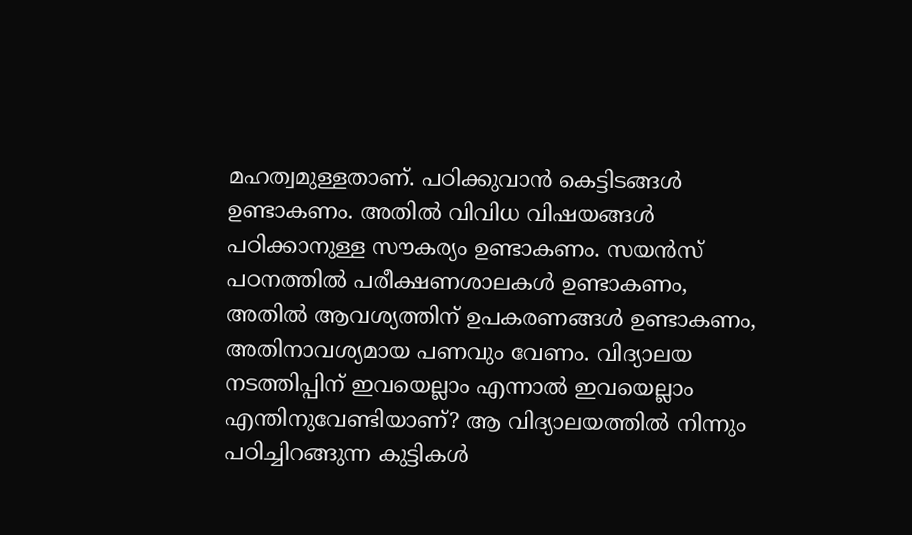മഹത്വമുള്ളതാണ്. പഠിക്കുവാന്‍ കെട്ടിടങ്ങള്‍ ഉണ്ടാകണം. അതില്‍ വിവിധ വിഷയങ്ങള്‍ പഠിക്കാനുള്ള സൗകര്യം ഉണ്ടാകണം. സയന്‍സ് പഠനത്തില്‍ പരീക്ഷണശാലകള്‍ ഉണ്ടാകണം, അതില്‍ ആവശ്യത്തിന് ഉപകരണങ്ങള്‍ ഉണ്ടാകണം, അതിനാവശ്യമായ പണവും വേണം. വിദ്യാലയ നടത്തിപ്പിന് ഇവയെല്ലാം എന്നാല്‍ ഇവയെല്ലാം എന്തിനുവേണ്ടിയാണ്? ആ വിദ്യാലയത്തില്‍ നിന്നും പഠിച്ചിറങ്ങുന്ന കുട്ടികള്‍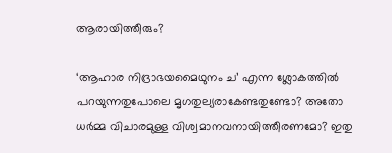ആരായിത്തീരും?

‘ആഹാര നിദ്രാഭയമൈഥുനം ച’ എന്ന ശ്ലോകത്തില്‍ പറയുന്നതുപോലെ മൃഗതുല്യരാകേണ്ടതുണ്ടോ? അതോ ധര്‍മ്മ വിചാരമുള്ള വിശ്വമാനവനായിത്തീരണമോ? ഇതു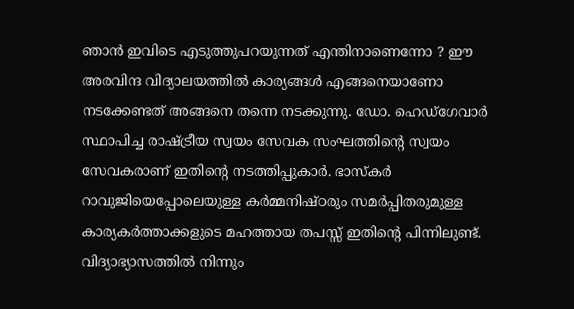ഞാന്‍ ഇവിടെ എടുത്തുപറയുന്നത് എന്തിനാണെന്നോ ? ഈ അരവിന്ദ വിദ്യാലയത്തില്‍ കാര്യങ്ങള്‍ എങ്ങനെയാണോ നടക്കേണ്ടത് അങ്ങനെ തന്നെ നടക്കുന്നു. ഡോ. ഹെഡ്‌ഗേവാര്‍ സ്ഥാപിച്ച രാഷ്‌ട്രീയ സ്വയം സേവക സംഘത്തിന്റെ സ്വയം സേവകരാണ് ഇതിന്റെ നടത്തിപ്പുകാര്‍. ഭാസ്‌കര്‍ റാവുജിയെപ്പോലെയുള്ള കര്‍മ്മനിഷ്ഠരും സമര്‍പ്പിതരുമുള്ള കാര്യകര്‍ത്താക്കളുടെ മഹത്തായ തപസ്സ് ഇതിന്റെ പിന്നിലുണ്ട്. വിദ്യാഭ്യാസത്തില്‍ നിന്നും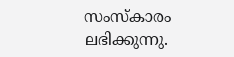സംസ്‌കാരം ലഭിക്കുന്നു.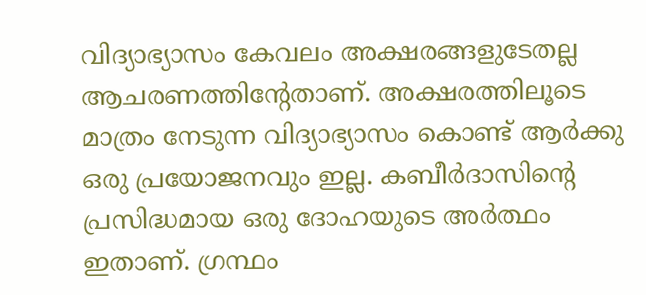വിദ്യാഭ്യാസം കേവലം അക്ഷരങ്ങളുടേതല്ല ആചരണത്തിന്റേതാണ്. അക്ഷരത്തിലൂടെ മാത്രം നേടുന്ന വിദ്യാഭ്യാസം കൊണ്ട് ആര്‍ക്കു ഒരു പ്രയോജനവും ഇല്ല. കബീര്‍ദാസിന്റെ പ്രസിദ്ധമായ ഒരു ദോഹയുടെ അര്‍ത്ഥം ഇതാണ്. ഗ്രന്ഥം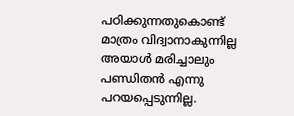പഠിക്കുന്നതുകൊണ്ട് മാത്രം വിദ്വാനാകുന്നില്ല അയാള്‍ മരിച്ചാലും പണ്ഡിതന്‍ എന്നു പറയപ്പെടുന്നില്ല.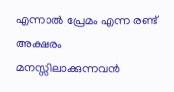എന്നാല്‍ പ്രേമം എന്ന രണ്ട് അക്ഷരം മനസ്സിലാക്കുന്നവന്‍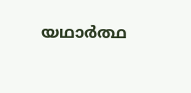യഥാര്‍ത്ഥ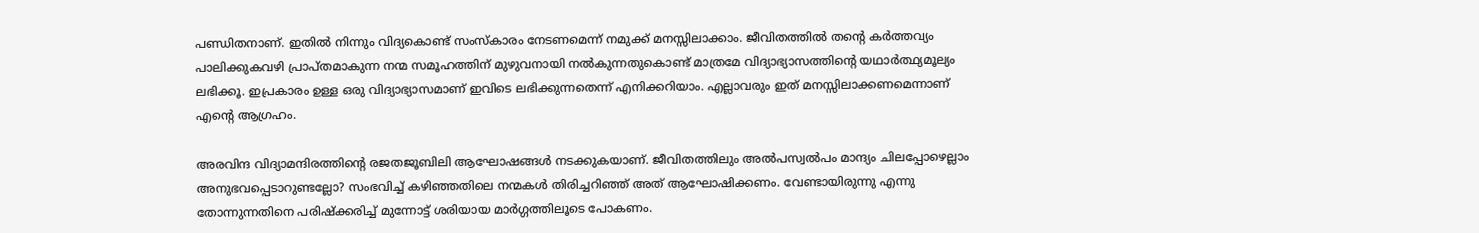പണ്ഡിതനാണ്. ഇതില്‍ നിന്നും വിദ്യകൊണ്ട് സംസ്‌കാരം നേടണമെന്ന് നമുക്ക് മനസ്സിലാക്കാം. ജീവിതത്തില്‍ തന്റെ കര്‍ത്തവ്യം പാലിക്കുകവഴി പ്രാപ്തമാകുന്ന നന്മ സമൂഹത്തിന് മുഴുവനായി നല്‍കുന്നതുകൊണ്ട് മാത്രമേ വിദ്യാഭ്യാസത്തിന്റെ യഥാര്‍ത്ഥ്യമൂല്യം ലഭിക്കൂ. ഇപ്രകാരം ഉള്ള ഒരു വിദ്യാഭ്യാസമാണ് ഇവിടെ ലഭിക്കുന്നതെന്ന് എനിക്കറിയാം. എല്ലാവരും ഇത് മനസ്സിലാക്കണമെന്നാണ് എന്റെ ആഗ്രഹം.

അരവിന്ദ വിദ്യാമന്ദിരത്തിന്റെ രജതജൂബിലി ആഘോഷങ്ങള്‍ നടക്കുകയാണ്. ജീവിതത്തിലും അല്‍പസ്വല്‍പം മാന്ദ്യം ചിലപ്പോഴെല്ലാം അനുഭവപ്പെടാറുണ്ടല്ലോ? സംഭവിച്ച് കഴിഞ്ഞതിലെ നന്മകള്‍ തിരിച്ചറിഞ്ഞ് അത് ആഘോഷിക്കണം. വേണ്ടായിരുന്നു എന്നു തോന്നുന്നതിനെ പരിഷ്‌ക്കരിച്ച് മുന്നോട്ട് ശരിയായ മാര്‍ഗ്ഗത്തിലൂടെ പോകണം.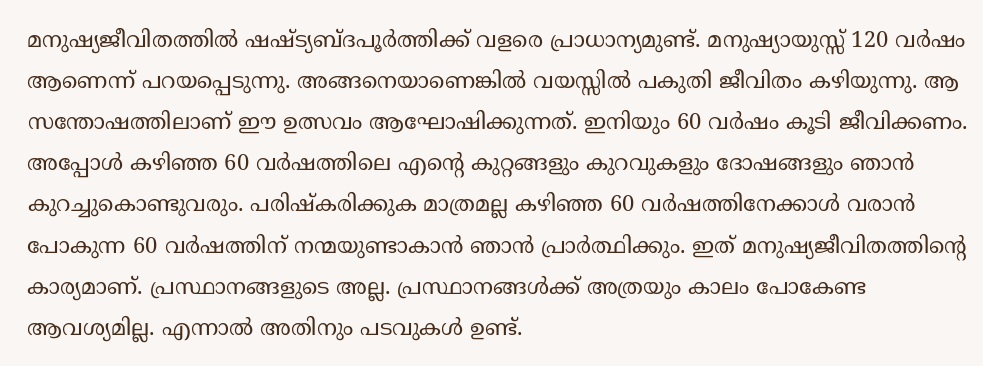മനുഷ്യജീവിതത്തില്‍ ഷഷ്ട്യബ്ദപൂര്‍ത്തിക്ക് വളരെ പ്രാധാന്യമുണ്ട്. മനുഷ്യായുസ്സ് 120 വര്‍ഷം ആണെന്ന് പറയപ്പെടുന്നു. അങ്ങനെയാണെങ്കില്‍ വയസ്സില്‍ പകുതി ജീവിതം കഴിയുന്നു. ആ സന്തോഷത്തിലാണ് ഈ ഉത്സവം ആഘോഷിക്കുന്നത്. ഇനിയും 60 വര്‍ഷം കൂടി ജീവിക്കണം. അപ്പോള്‍ കഴിഞ്ഞ 60 വര്‍ഷത്തിലെ എന്റെ കുറ്റങ്ങളും കുറവുകളും ദോഷങ്ങളും ഞാന്‍ കുറച്ചുകൊണ്ടുവരും. പരിഷ്‌കരിക്കുക മാത്രമല്ല കഴിഞ്ഞ 60 വര്‍ഷത്തിനേക്കാള്‍ വരാന്‍ പോകുന്ന 60 വര്‍ഷത്തിന് നന്മയുണ്ടാകാന്‍ ഞാന്‍ പ്രാര്‍ത്ഥിക്കും. ഇത് മനുഷ്യജീവിതത്തിന്റെ കാര്യമാണ്. പ്രസ്ഥാനങ്ങളുടെ അല്ല. പ്രസ്ഥാനങ്ങള്‍ക്ക് അത്രയും കാലം പോകേണ്ട ആവശ്യമില്ല. എന്നാല്‍ അതിനും പടവുകള്‍ ഉണ്ട്.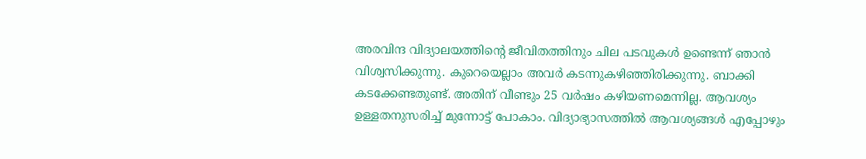അരവിന്ദ വിദ്യാലയത്തിന്റെ ജീവിതത്തിനും ചില പടവുകള്‍ ഉണ്ടെന്ന് ഞാന്‍ വിശ്വസിക്കുന്നു. കുറെയെല്ലാം അവര്‍ കടന്നുകഴിഞ്ഞിരിക്കുന്നു. ബാക്കി കടക്കേണ്ടതുണ്ട്. അതിന് വീണ്ടും 25 വര്‍ഷം കഴിയണമെന്നില്ല. ആവശ്യം ഉള്ളതനുസരിച്ച് മുന്നോട്ട് പോകാം. വിദ്യാഭ്യാസത്തില്‍ ആവശ്യങ്ങള്‍ എപ്പോഴും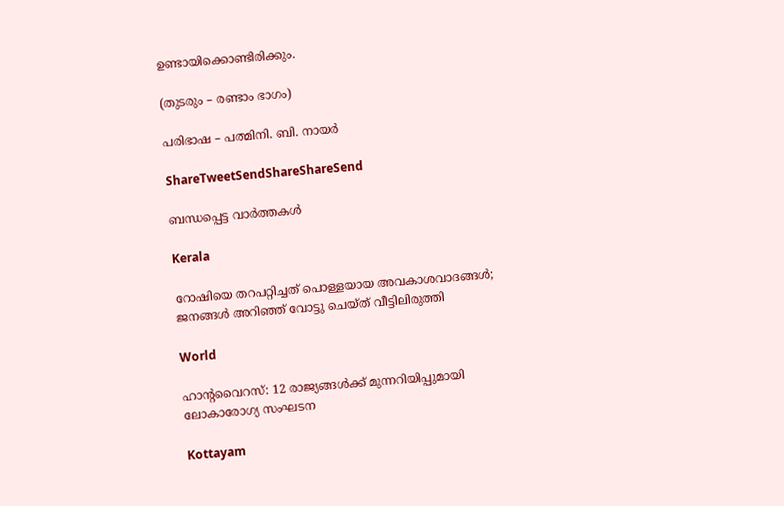ഉണ്ടായിക്കൊണ്ടിരിക്കും.

(തുടരും – രണ്ടാം ഭാഗം)

പരിഭാഷ – പത്മിനി. ബി. നായര്‍

ShareTweetSendShareShareSend

ബന്ധപ്പെട്ട വാര്‍ത്തകള്‍

Kerala

റോഷിയെ തറപറ്റിച്ചത് പൊള്ളയായ അവകാശവാദങ്ങള്‍; ജനങ്ങള്‍ അറിഞ്ഞ് വോട്ടു ചെയ്ത് വീട്ടിലിരുത്തി

World

ഹാൻ്റവൈറസ്: 12 രാജ്യങ്ങൾക്ക് മുന്നറിയിപ്പുമായി ലോകാരോഗ്യ സംഘടന

Kottayam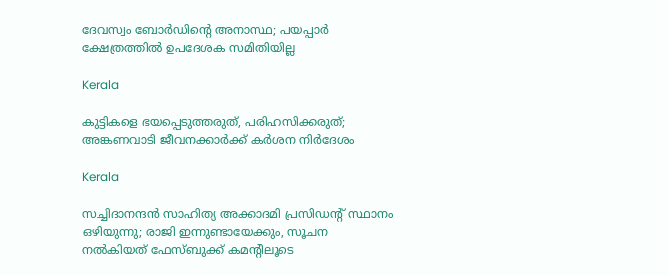ദേവസ്വം ബോര്‍ഡിന്റെ അനാസ്ഥ; പയപ്പാര്‍ ക്ഷേത്രത്തില്‍ ഉപദേശക സമിതിയില്ല

Kerala

കുട്ടികളെ ഭയപ്പെടുത്തരുത്, പരിഹസിക്കരുത്; അങ്കണവാടി ജീവനക്കാർക്ക് കർശന നിർദേശം

Kerala

സച്ചിദാനന്ദൻ സാഹിത്യ അക്കാദമി പ്രസിഡന്റ് സ്ഥാനം ഒഴിയുന്നു; രാജി ഇന്നുണ്ടായേക്കും, സൂചന നൽകിയത് ഫേസ്ബുക്ക് കമന്റിലൂടെ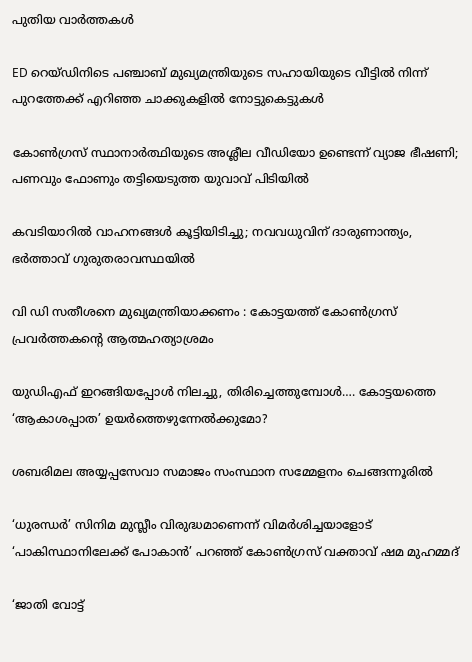പുതിയ വാര്‍ത്തകള്‍

ED റെയ്ഡിനിടെ പഞ്ചാബ് മുഖ്യമന്ത്രിയുടെ സഹായിയുടെ വീട്ടിൽ നിന്ന് പുറത്തേക്ക് എറിഞ്ഞ ചാക്കുകളിൽ നോട്ടുകെട്ടുകൾ

കോൺഗ്രസ് സ്ഥാനാർത്ഥിയുടെ അശ്ലീല വീഡിയോ ഉണ്ടെന്ന് വ്യാജ ഭീഷണി; പണവും ഫോണും തട്ടിയെടുത്ത യുവാവ് പിടിയിൽ

കവടിയാറിൽ വാഹനങ്ങൾ കൂട്ടിയിടിച്ചു; നവവധുവിന് ദാരുണാന്ത്യം, ഭർത്താവ് ഗുരുതരാവസ്ഥയിൽ

വി ഡി സതീശനെ മുഖ്യമന്ത്രിയാക്കണം : കോട്ടയത്ത് കോൺഗ്രസ് പ്രവർത്തകന്റെ ആത്മഹത്യാശ്രമം

യുഡിഎഫ് ഇറങ്ങിയപ്പോള്‍ നിലച്ചു, തിരിച്ചെത്തുമ്പോള്‍…. കോട്ടയത്തെ ‘ആകാശപ്പാത’ ഉയര്‍ത്തെഴുന്നേല്‍ക്കുമോ?

ശബരിമല അയ്യപ്പസേവാ സമാജം സംസ്ഥാന സമ്മേളനം ചെങ്ങന്നൂരില്‍

‘ധുരന്ധർ’ സിനിമ മുസ്ലീം വിരുദ്ധമാണെന്ന് വിമർശിച്ചയാളോട് ‘പാകിസ്ഥാനിലേക്ക് പോകാൻ’ പറഞ്ഞ് കോൺഗ്രസ് വക്താവ് ഷമ മുഹമ്മദ്

‘ജാതി വോട്ട്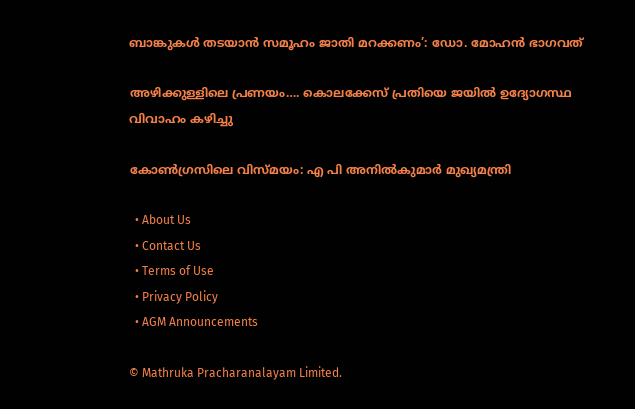ബാങ്കുകള്‍ തടയാന്‍ സമൂഹം ജാതി മറക്കണം’: ഡോ. മോഹന്‍ ഭാഗവത്

അഴിക്കുള്ളിലെ പ്രണയം…. കൊലക്കേസ് പ്രതിയെ ജയിൽ ഉദ്യോഗസ്ഥ വിവാഹം കഴിച്ചു

കോണ്‍ഗ്രസിലെ വിസ്മയം: എ പി അനില്‍കുമാര്‍ മുഖ്യമന്ത്രി

  • About Us
  • Contact Us
  • Terms of Use
  • Privacy Policy
  • AGM Announcements

© Mathruka Pracharanalayam Limited.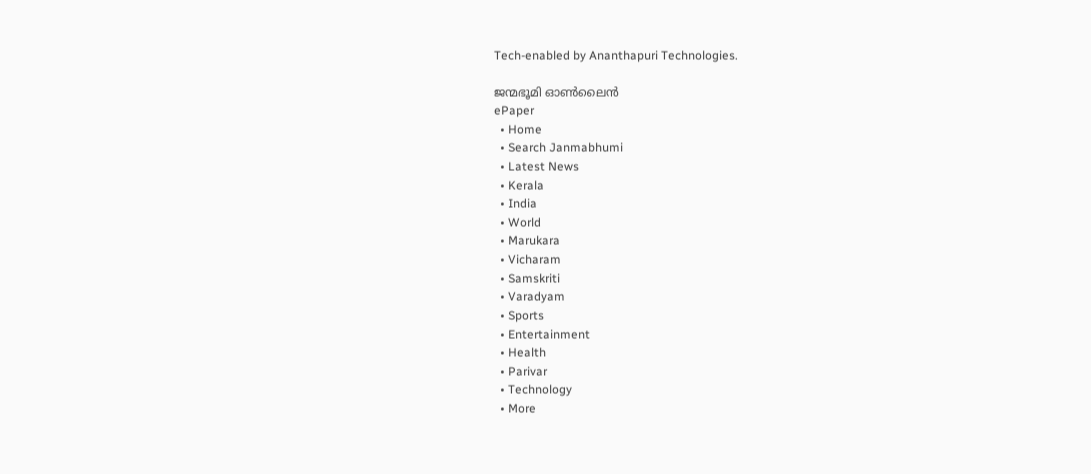Tech-enabled by Ananthapuri Technologies.

ജന്മഭൂമി ഓണ്‍ലൈന്‍
ePaper
  • Home
  • Search Janmabhumi
  • Latest News
  • Kerala
  • India
  • World
  • Marukara
  • Vicharam
  • Samskriti
  • Varadyam
  • Sports
  • Entertainment
  • Health
  • Parivar
  • Technology
  • More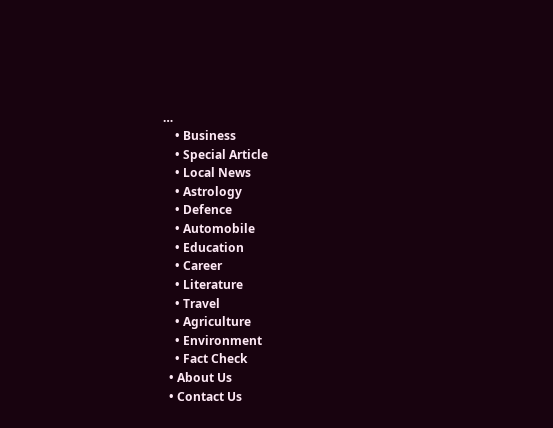…
    • Business
    • Special Article
    • Local News
    • Astrology
    • Defence
    • Automobile
    • Education
    • Career
    • Literature
    • Travel
    • Agriculture
    • Environment
    • Fact Check
  • About Us
  • Contact Us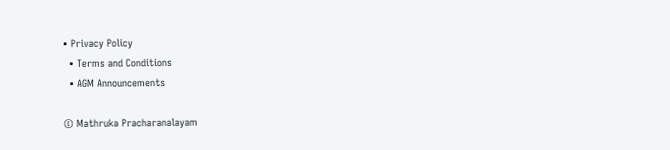• Privacy Policy
  • Terms and Conditions
  • AGM Announcements

© Mathruka Pracharanalayam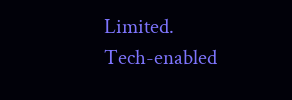Limited.
Tech-enabled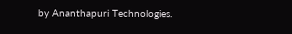by Ananthapuri Technologies.